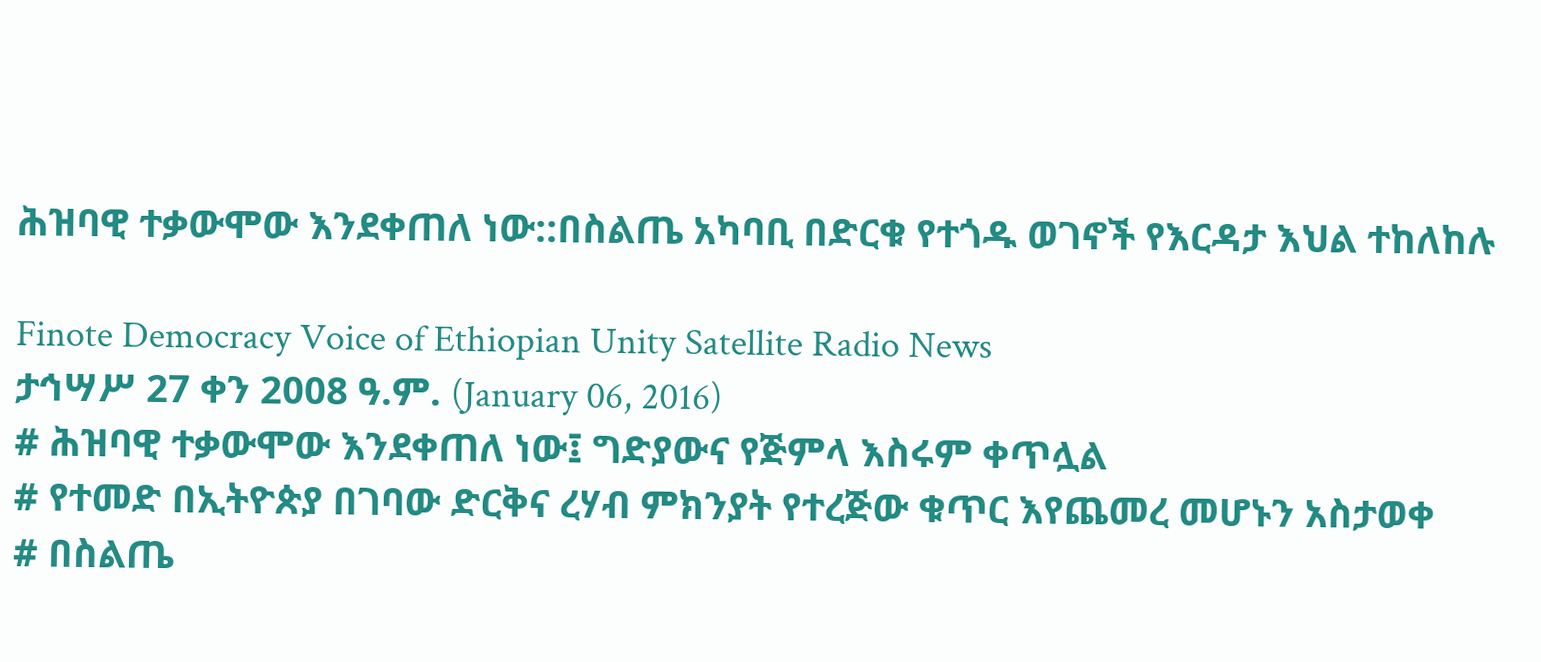ሕዝባዊ ተቃውሞው እንደቀጠለ ነው::በስልጤ አካባቢ በድርቁ የተጎዱ ወገኖች የእርዳታ እህል ተከለከሉ

Finote Democracy Voice of Ethiopian Unity Satellite Radio News
ታኅሣሥ 27 ቀን 2008 ዓ.ም. (January 06, 2016)
# ሕዝባዊ ተቃውሞው እንደቀጠለ ነው፤ ግድያውና የጅምላ እስሩም ቀጥሏል
# የተመድ በኢትዮጵያ በገባው ድርቅና ረሃብ ምክንያት የተረጅው ቁጥር እየጨመረ መሆኑን አስታወቀ
# በስልጤ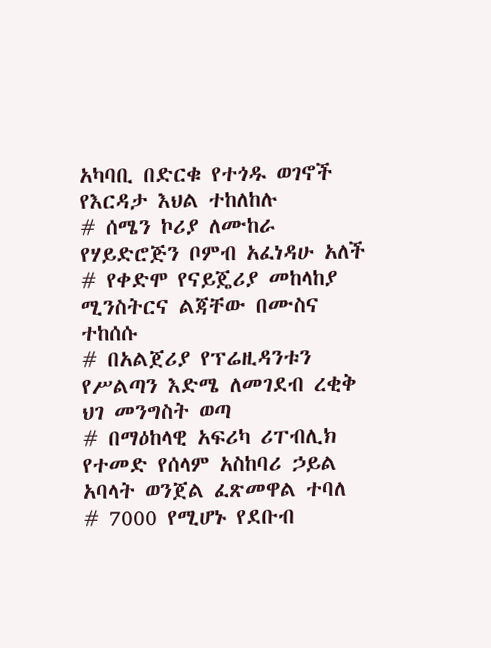አካባቢ በድርቁ የተጎዱ ወገኖች የእርዳታ እህል ተከለከሉ
# ሰሜን ኮሪያ ለሙከራ የሃይድሮጅን ቦምብ አፈነዳሁ አለች
# የቀድሞ የናይጄሪያ መከላከያ ሚንስትርና ልጃቸው በሙስና ተከሰሱ
# በአልጀሪያ የፕሬዚዳንቱን የሥልጣን እድሜ ለመገደብ ረቂቅ ህገ መንግስት ወጣ
# በማዕከላዊ አፍሪካ ሪፐብሊክ የተመድ የሰላም አስከባሪ ኃይል አባላት ወንጀል ፈጽመዋል ተባለ
# 7000 የሚሆኑ የደቡብ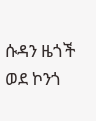ሱዳን ዜጎች ወደ ኮንጎ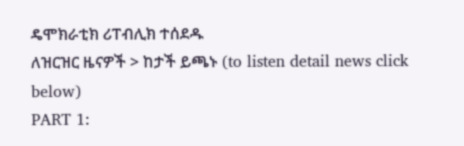ዴሞክራቲክ ሪፐብሊክ ተሰደዱ
ለዝርዝር ዜናዎች > ከታች ይጫኑ (to listen detail news click below)
PART 1: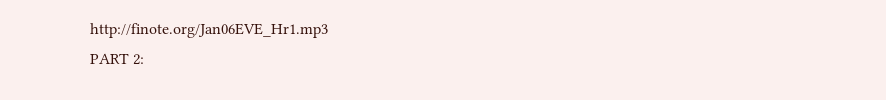http://finote.org/Jan06EVE_Hr1.mp3
PART 2: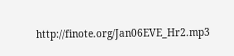http://finote.org/Jan06EVE_Hr2.mp3